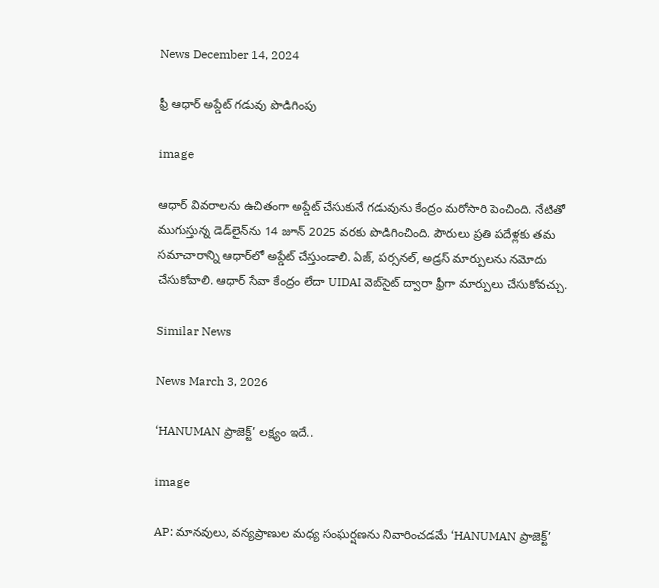News December 14, 2024

ఫ్రీ ఆధార్ అప్డేట్ గడువు పొడిగింపు

image

ఆధార్ వివరాలను ఉచితంగా అప్డేట్ చేసుకునే గడువును కేంద్రం మరోసారి పెంచింది. నేటితో ముగుస్తున్న డెడ్‌లైన్‌ను 14 జూన్ 2025 వరకు పొడిగించింది. పౌరులు ప్రతి పదేళ్లకు తమ సమాచారాన్ని ఆధార్‌లో అప్డేట్ చేస్తుండాలి. ఏజ్, పర్సనల్, అడ్రస్ మార్పులను నమోదు చేసుకోవాలి. ఆధార్ సేవా కేంద్రం లేదా UIDAI వెబ్‌సైట్ ద్వారా ఫ్రీగా మార్పులు చేసుకోవచ్చు.

Similar News

News March 3, 2026

‘HANUMAN ప్రాజెక్ట్’ లక్ష్యం ఇదే..

image

AP: మానవులు, వన్యప్రాణుల మధ్య సంఘర్షణను నివారించడమే ‘HANUMAN ప్రాజెక్ట్’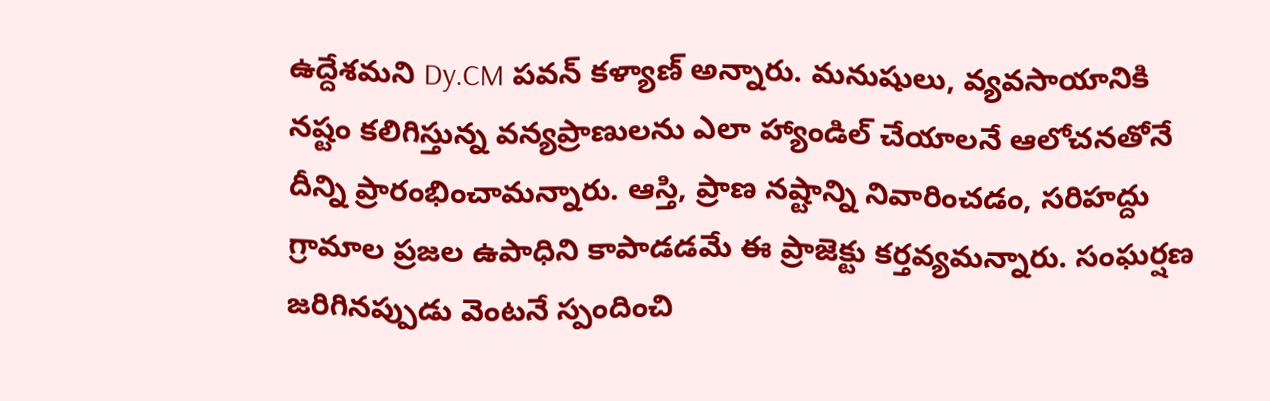ఉద్దేశమని Dy.CM పవన్ కళ్యాణ్ అన్నారు. మనుషులు, వ్యవసాయానికి నష్టం కలిగిస్తున్న వన్యప్రాణులను ఎలా హ్యాండిల్ చేయాలనే ఆలోచనతోనే దీన్ని ప్రారంభించామన్నారు. ఆస్తి, ప్రాణ నష్టాన్ని నివారించడం, సరిహద్దు గ్రామాల ప్రజల ఉపాధిని కాపాడడమే ఈ ప్రాజెక్టు కర్తవ్యమన్నారు. సంఘర్షణ జరిగినప్పుడు వెంటనే స్పందించి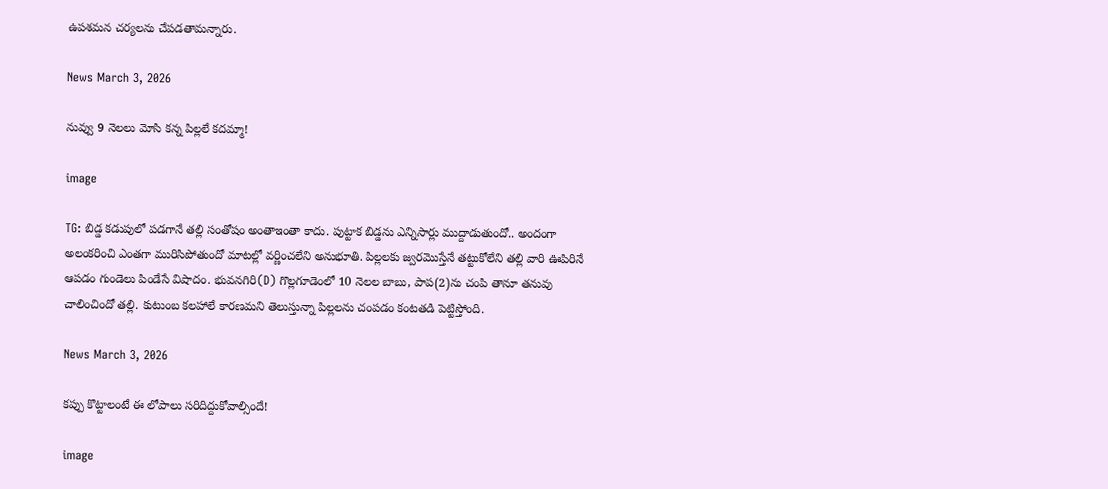ఉపశమన చర్యలను చేపడతామన్నారు.

News March 3, 2026

నువ్వు 9 నెలలు మోసి కన్న పిల్లలే కదమ్మా!

image

TG: బిడ్డ కడుపులో పడగానే తల్లి సంతోషం అంతాఇంతా కాదు. పుట్టాక బిడ్డను ఎన్నిసార్లు ముద్దాడుతుందో.. అందంగా అలంకరించి ఎంతగా మురిసిపోతుందో మాటల్లో వర్ణించలేని అనుభూతి. పిల్లలకు జ్వరమొస్తేనే తట్టుకోలేని తల్లి వారి ఊపిరినే ఆపడం గుండెలు పిండేసే విషాదం. భువనగిరి(D) గొల్లగూడెంలో 10 నెలల బాబు, పాప(2)ను చంపి తానూ తనువు చాలించిందో తల్లి. కుటుంబ కలహాలే కారణమని తెలుస్తున్నా పిల్లలను చంపడం కంటతడి పెట్టిస్తోంది.

News March 3, 2026

కప్పు కొట్టాలంటే ఈ లోపాలు సరిదిద్దుకోవాల్సిందే!

image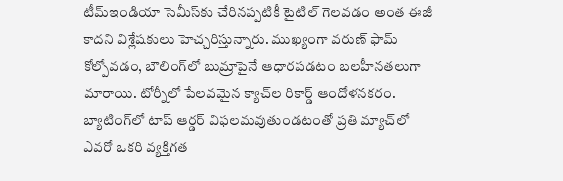టీమ్‌ఇండియా సెమీస్‌కు చేరినప్పటికీ టైటిల్ గెలవడం అంత ఈజీ కాదని విశ్లేషకులు హెచ్చరిస్తున్నారు. ముఖ్యంగా వరుణ్ ఫామ్ కోల్పోవడం, బౌలింగ్‌లో బుమ్రాపైనే ఆధారపడటం బలహీనతలుగా మారాయి. టోర్నీలో పేలవమైన క్యాచ్‌ల రికార్డ్ ఆందోళనకరం. బ్యాటింగ్‌లో టాప్ ఆర్డర్ విఫలమవుతుండటంతో ప్రతి మ్యాచ్‌లో ఎవరో ఒకరి వ్యక్తిగత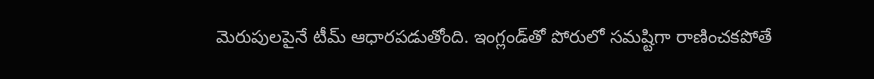మెరుపులపైనే టీమ్ ఆధారపడుతోంది. ఇంగ్లండ్‌తో పోరులో సమష్టిగా రాణించకపోతే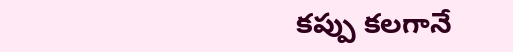కప్పు కలగానే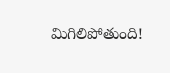మిగిలిపోతుంది!